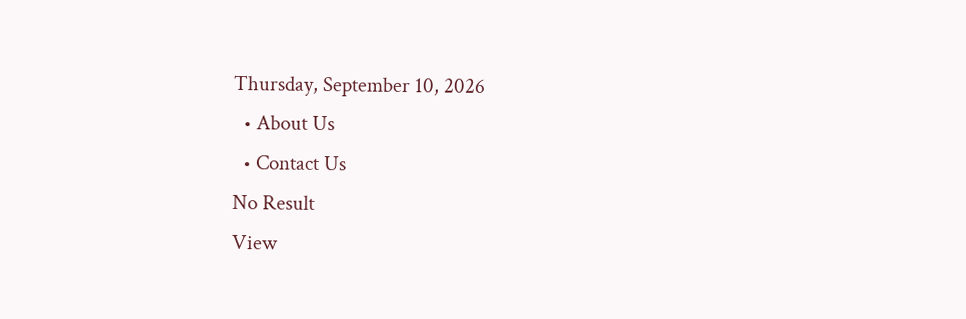Thursday, September 10, 2026
  • About Us
  • Contact Us
No Result
View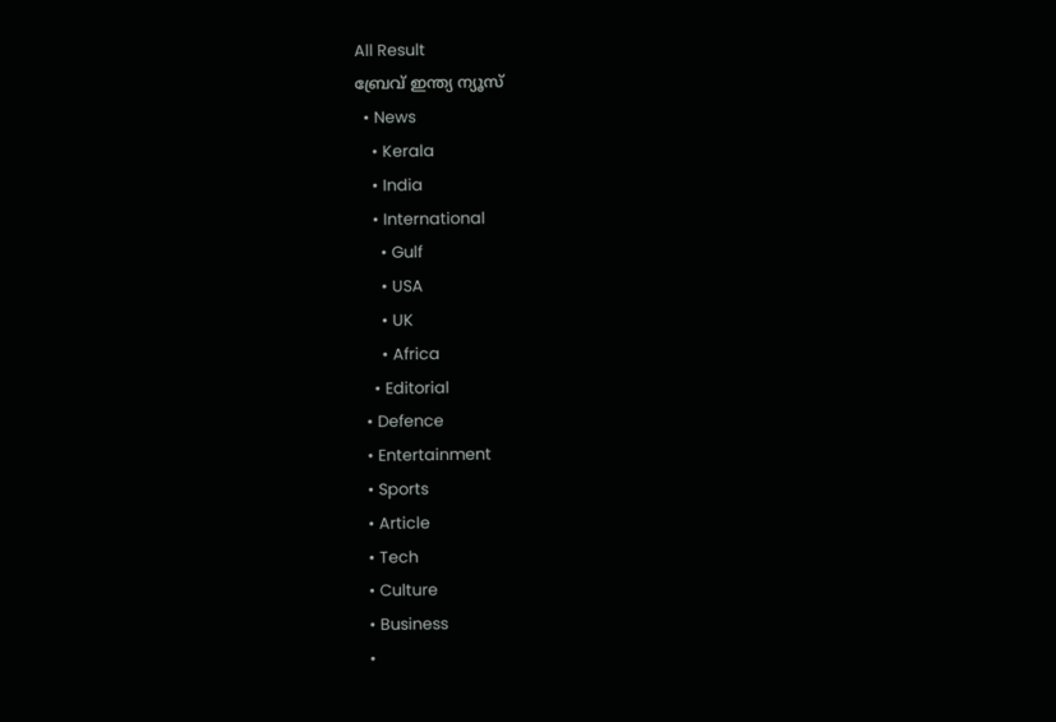All Result
ബ്രേവ് ഇന്ത്യ ന്യൂസ്
  • News
    • Kerala
    • India
    • International
      • Gulf
      • USA
      • UK
      • Africa
    • Editorial
  • Defence
  • Entertainment
  • Sports
  • Article
  • Tech
  • Culture
  • Business
  •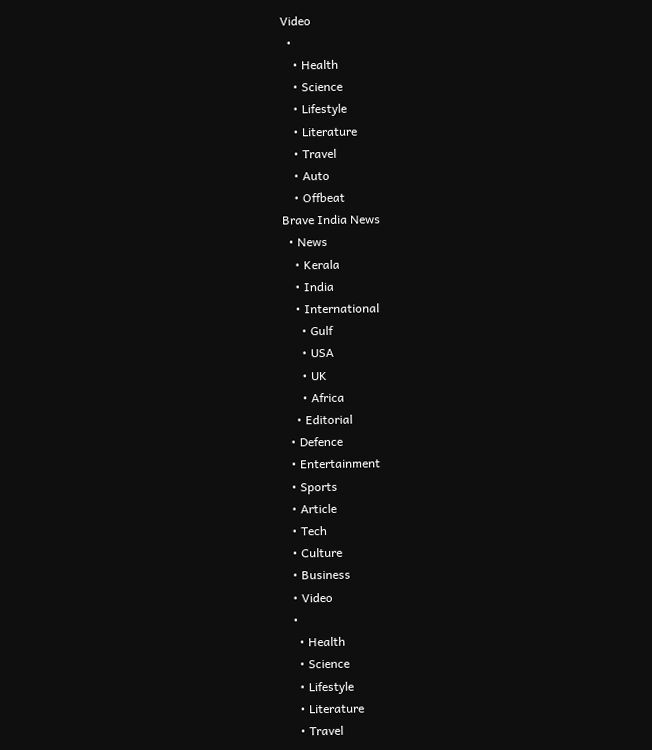Video
  •
    • Health
    • Science
    • Lifestyle
    • Literature
    • Travel
    • Auto
    • Offbeat
Brave India News
  • News
    • Kerala
    • India
    • International
      • Gulf
      • USA
      • UK
      • Africa
    • Editorial
  • Defence
  • Entertainment
  • Sports
  • Article
  • Tech
  • Culture
  • Business
  • Video
  •
    • Health
    • Science
    • Lifestyle
    • Literature
    • Travel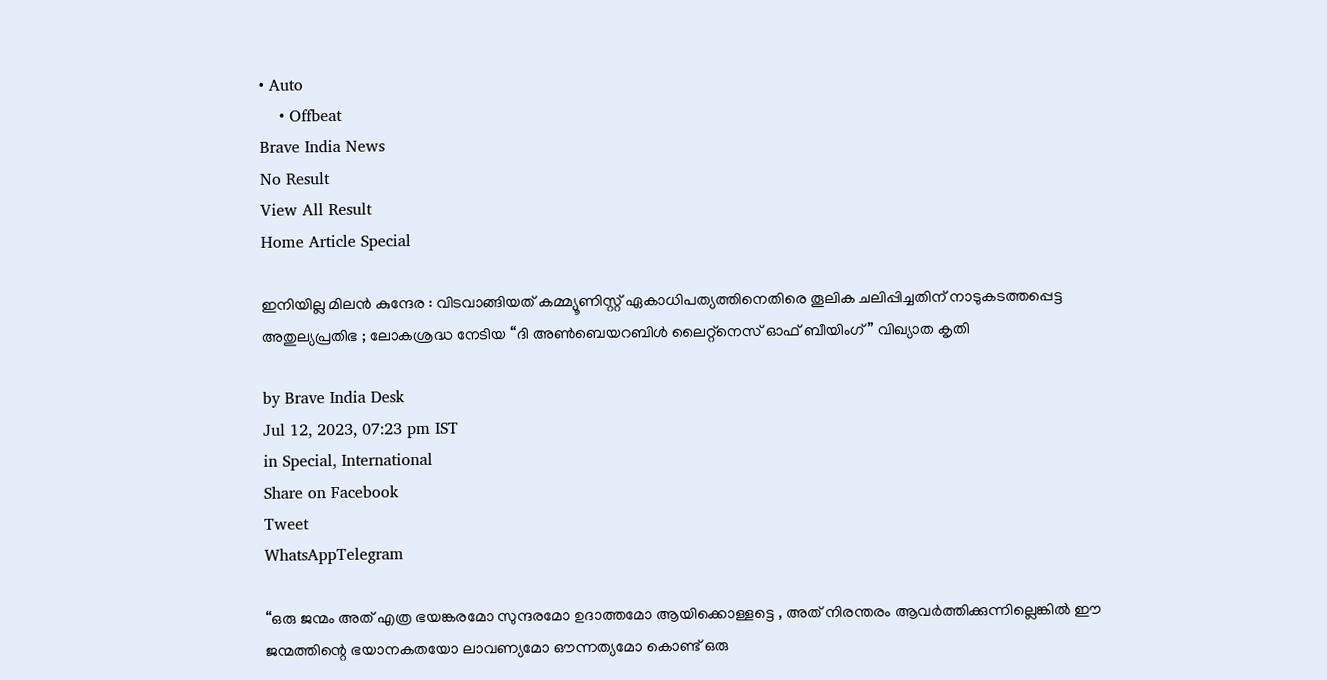• Auto
    • Offbeat
Brave India News
No Result
View All Result
Home Article Special

ഇനിയില്ല മിലൻ കുന്ദേര : വിടവാങ്ങിയത് കമ്മ്യൂണിസ്റ്റ് ഏകാധിപത്യത്തിനെതിരെ തൂലിക ചലിപ്പിച്ചതിന് നാടുകടത്തപ്പെട്ട അതുല്യപ്രതിഭ ; ലോകശ്രദ്ധ നേടിയ “ദി അൺബെയറബിൾ ലൈറ്റ്‌നെസ് ഓഫ് ബീയിംഗ്” വിഖ്യാത കൃതി

by Brave India Desk
Jul 12, 2023, 07:23 pm IST
in Special, International
Share on Facebook
Tweet
WhatsAppTelegram

“ഒരു ജന്മം അത് എത്ര ഭയങ്കരമോ സുന്ദരമോ ഉദാത്തമോ ആയിക്കൊള്ളട്ടെ , അത് നിരന്തരം ആവർത്തിക്കുന്നില്ലെങ്കിൽ ഈ ജന്മത്തിന്റെ ഭയാനകതയോ ലാവണ്യമോ ഔന്നത്യമോ കൊണ്ട് ഒരു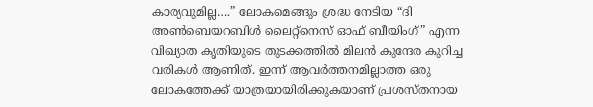കാര്യവുമില്ല….” ലോകമെങ്ങും ശ്രദ്ധ നേടിയ “ദി അൺബെയറബിൾ ലൈറ്റ്‌നെസ് ഓഫ് ബീയിംഗ്” എന്ന വിഖ്യാത കൃതിയുടെ തുടക്കത്തിൽ മിലൻ കുന്ദേര കുറിച്ച വരികൾ ആണിത്. ഇന്ന് ആവർത്തനമില്ലാത്ത ഒരു ലോകത്തേക്ക് യാത്രയായിരിക്കുകയാണ് പ്രശസ്തനായ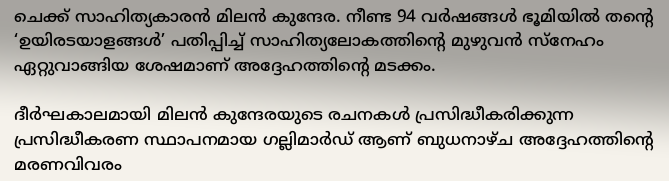ചെക്ക് സാഹിത്യകാരൻ മിലൻ കുന്ദേര. നീണ്ട 94 വർഷങ്ങൾ ഭൂമിയിൽ തന്റെ ‘ഉയിരടയാളങ്ങൾ’ പതിപ്പിച്ച് സാഹിത്യലോകത്തിന്റെ മുഴുവൻ സ്നേഹം ഏറ്റുവാങ്ങിയ ശേഷമാണ് അദ്ദേഹത്തിന്റെ മടക്കം.

ദീർഘകാലമായി മിലൻ കുന്ദേരയുടെ രചനകൾ പ്രസിദ്ധീകരിക്കുന്ന പ്രസിദ്ധീകരണ സ്ഥാപനമായ ഗല്ലിമാർഡ് ആണ് ബുധനാഴ്ച അദ്ദേഹത്തിന്റെ മരണവിവരം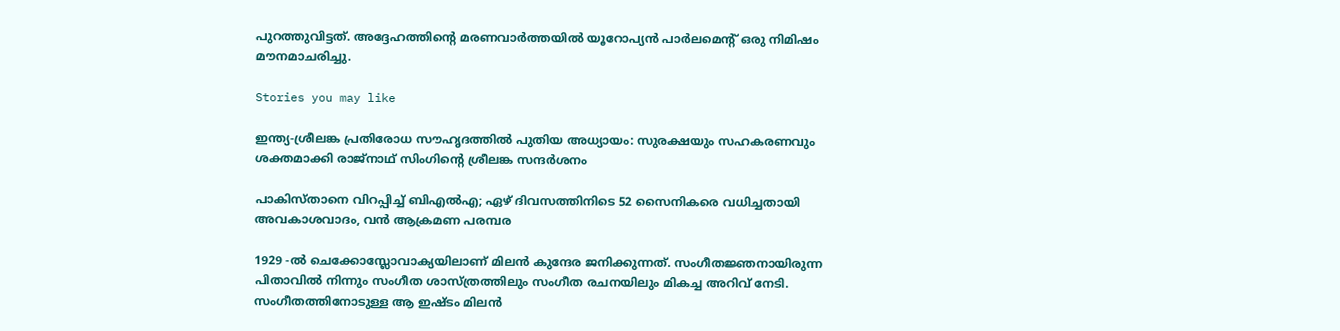പുറത്തുവിട്ടത്. അദ്ദേഹത്തിന്റെ മരണവാർത്തയിൽ യൂറോപ്യൻ പാർലമെന്റ് ഒരു നിമിഷം മൗനമാചരിച്ചു.

Stories you may like

ഇന്ത്യ-ശ്രീലങ്ക പ്രതിരോധ സൗഹൃദത്തിൽ പുതിയ അധ്യായം: സുരക്ഷയും സഹകരണവും ശക്തമാക്കി രാജ്നാഥ്‌ സിംഗിന്റെ ശ്രീലങ്ക സന്ദർശനം

പാകിസ്താനെ വിറപ്പിച്ച് ബിഎൽഎ; ഏഴ് ദിവസത്തിനിടെ 52 സൈനികരെ വധിച്ചതായി അവകാശവാദം, വൻ ആക്രമണ പരമ്പര

1929 -ൽ ചെക്കോസ്ലോവാക്യയിലാണ് മിലൻ കുന്ദേര ജനിക്കുന്നത്. സംഗീതജ്ഞനായിരുന്ന പിതാവിൽ നിന്നും സംഗീത ശാസ്ത്രത്തിലും സംഗീത രചനയിലും മികച്ച അറിവ് നേടി. സംഗീതത്തിനോടുള്ള ആ ഇഷ്ടം മിലൻ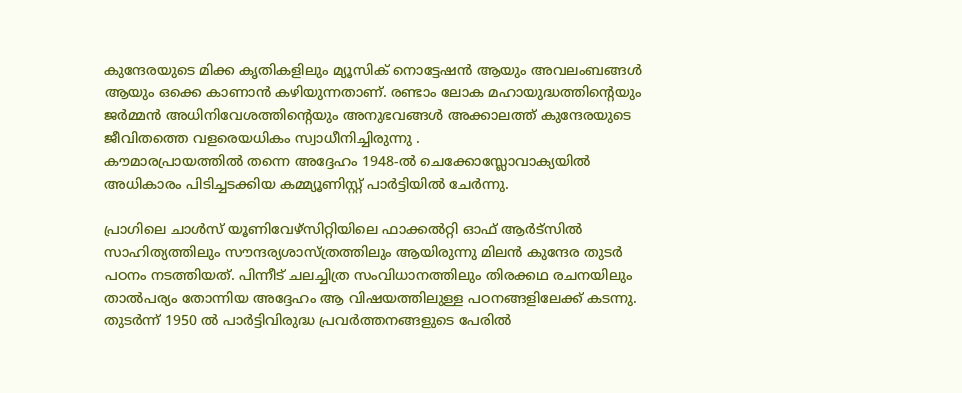കുന്ദേരയുടെ മിക്ക കൃതികളിലും മ്യൂസിക് നൊട്ടേഷൻ ആയും അവലംബങ്ങൾ ആയും ഒക്കെ കാണാൻ കഴിയുന്നതാണ്. രണ്ടാം ലോക മഹായുദ്ധത്തിന്റെയും ജർമ്മൻ അധിനിവേശത്തിന്റെയും അനുഭവങ്ങൾ അക്കാലത്ത് കുന്ദേരയുടെ ജീവിതത്തെ വളരെയധികം സ്വാധീനിച്ചിരുന്നു .
കൗമാരപ്രായത്തിൽ തന്നെ അദ്ദേഹം 1948-ൽ ചെക്കോസ്ലോവാക്യയിൽ അധികാരം പിടിച്ചടക്കിയ കമ്മ്യൂണിസ്റ്റ് പാർട്ടിയിൽ ചേർന്നു.

പ്രാഗിലെ ചാൾസ് യൂണിവേഴ്സിറ്റിയിലെ ഫാക്കൽറ്റി ഓഫ് ആർട്സിൽ സാഹിത്യത്തിലും സൗന്ദര്യശാസ്ത്രത്തിലും ആയിരുന്നു മിലൻ കുന്ദേര തുടർ പഠനം നടത്തിയത്. പിന്നീട് ചലച്ചിത്ര സംവിധാനത്തിലും തിരക്കഥ രചനയിലും താൽപര്യം തോന്നിയ അദ്ദേഹം ആ വിഷയത്തിലുള്ള പഠനങ്ങളിലേക്ക് കടന്നു. തുടർന്ന് 1950 ൽ പാർട്ടിവിരുദ്ധ പ്രവർത്തനങ്ങളുടെ പേരിൽ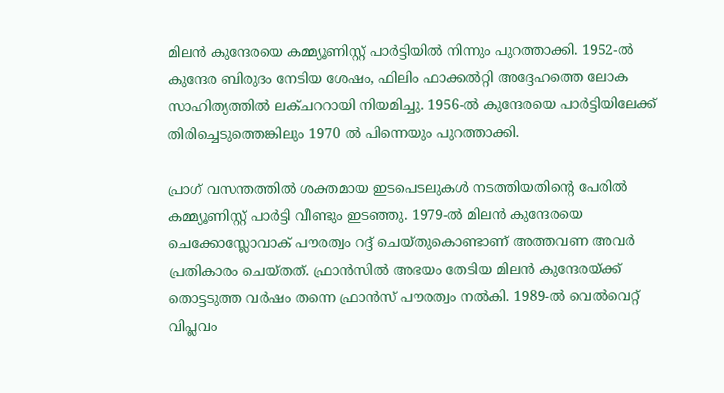മിലൻ കുന്ദേരയെ കമ്മ്യൂണിസ്റ്റ് പാർട്ടിയിൽ നിന്നും പുറത്താക്കി. 1952-ൽ കുന്ദേര ബിരുദം നേടിയ ശേഷം, ഫിലിം ഫാക്കൽറ്റി അദ്ദേഹത്തെ ലോക സാഹിത്യത്തിൽ ലക്ചററായി നിയമിച്ചു. 1956-ൽ കുന്ദേരയെ പാർട്ടിയിലേക്ക് തിരിച്ചെടുത്തെങ്കിലും 1970 ൽ പിന്നെയും പുറത്താക്കി.

പ്രാഗ് വസന്തത്തിൽ ശക്തമായ ഇടപെടലുകൾ നടത്തിയതിന്റെ പേരിൽ കമ്മ്യൂണിസ്റ്റ് പാർട്ടി വീണ്ടും ഇടഞ്ഞു. 1979-ൽ മിലൻ കുന്ദേരയെ ചെക്കോസ്ലോവാക് പൗരത്വം റദ്ദ് ചെയ്തുകൊണ്ടാണ് അത്തവണ അവർ പ്രതികാരം ചെയ്തത്. ഫ്രാൻസിൽ അഭയം തേടിയ മിലൻ കുന്ദേരയ്ക്ക് തൊട്ടടുത്ത വർഷം തന്നെ ഫ്രാൻസ് പൗരത്വം നൽകി. 1989-ൽ വെൽവെറ്റ് വിപ്ലവം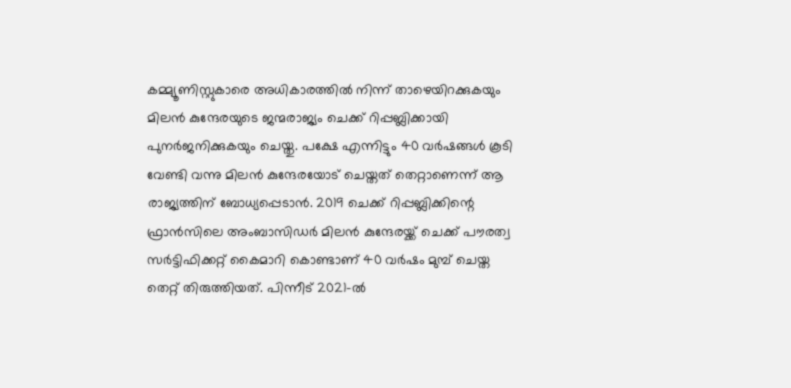കമ്മ്യൂണിസ്റ്റുകാരെ അധികാരത്തിൽ നിന്ന് താഴെയിറക്കുകയും മിലൻ കുന്ദേരയുടെ ജന്മരാജ്യം ചെക്ക് റിപ്പബ്ലിക്കായി പുനർജനിക്കുകയും ചെയ്തു. പക്ഷേ എന്നിട്ടും 40 വർഷങ്ങൾ കൂടി വേണ്ടി വന്നു മിലൻ കുന്ദേരയോട് ചെയ്തത് തെറ്റാണെന്ന് ആ രാജ്യത്തിന് ബോധ്യപ്പെടാൻ. 2019 ചെക്ക് റിപ്പബ്ലിക്കിന്റെ ഫ്രാൻസിലെ അംബാസിഡർ മിലൻ കുന്ദേരയ്ക്ക് ചെക്ക് പൗരത്വ സർട്ടിഫിക്കറ്റ് കൈമാറി കൊണ്ടാണ് 40 വർഷം മുമ്പ് ചെയ്ത തെറ്റ് തിരുത്തിയത്. പിന്നീട് 2021-ൽ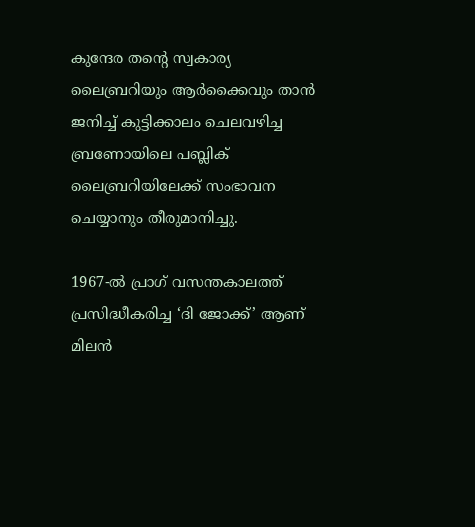കുന്ദേര തന്റെ സ്വകാര്യ ലൈബ്രറിയും ആർക്കൈവും താൻ ജനിച്ച് കുട്ടിക്കാലം ചെലവഴിച്ച ബ്രണോയിലെ പബ്ലിക് ലൈബ്രറിയിലേക്ക് സംഭാവന ചെയ്യാനും തീരുമാനിച്ചു.

1967-ൽ പ്രാഗ് വസന്തകാലത്ത് പ്രസിദ്ധീകരിച്ച ‘ദി ജോക്ക്’ ആണ് മിലൻ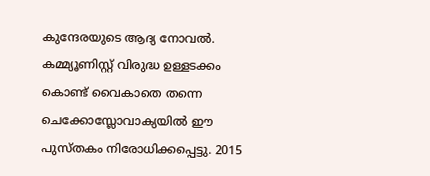കുന്ദേരയുടെ ആദ്യ നോവൽ. കമ്മ്യൂണിസ്റ്റ് വിരുദ്ധ ഉള്ളടക്കം കൊണ്ട് വൈകാതെ തന്നെ ചെക്കോസ്ലോവാക്യയിൽ ഈ പുസ്തകം നിരോധിക്കപ്പെട്ടു. 2015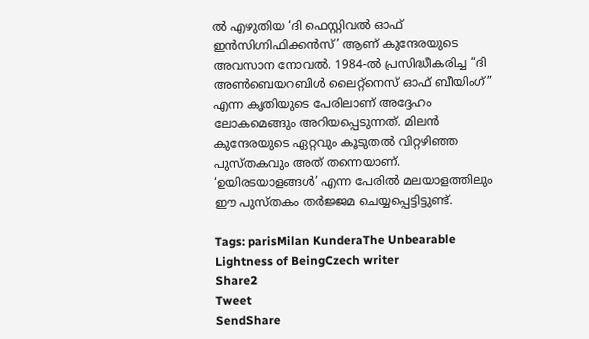ൽ എഴുതിയ ‘ദി ഫെസ്റ്റിവൽ ഓഫ് ഇൻസിഗ്നിഫിക്കൻസ്’ ആണ് കുന്ദേരയുടെ അവസാന നോവൽ. 1984-ൽ പ്രസിദ്ധീകരിച്ച “ദി അൺബെയറബിൾ ലൈറ്റ്‌നെസ് ഓഫ് ബീയിംഗ്” എന്ന കൃതിയുടെ പേരിലാണ് അദ്ദേഹം ലോകമെങ്ങും അറിയപ്പെടുന്നത്. മിലൻ കുന്ദേരയുടെ ഏറ്റവും കൂടുതൽ വിറ്റഴിഞ്ഞ പുസ്തകവും അത് തന്നെയാണ്. ‘ഉയിരടയാളങ്ങൾ’ എന്ന പേരിൽ മലയാളത്തിലും ഈ പുസ്തകം തർജ്ജമ ചെയ്യപ്പെട്ടിട്ടുണ്ട്.

Tags: parisMilan KunderaThe Unbearable Lightness of BeingCzech writer
Share2
Tweet
SendShare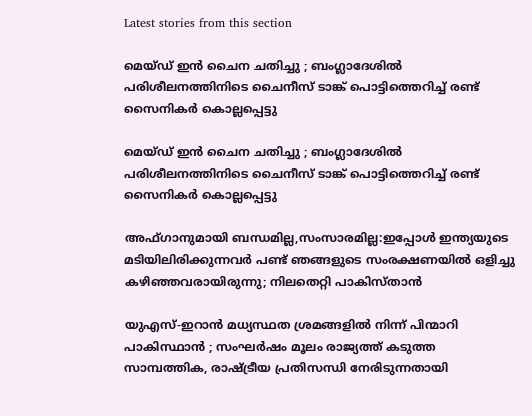Latest stories from this section

മെയ്ഡ് ഇൻ ചൈന ചതിച്ചു ; ബംഗ്ലാദേശിൽ പരിശീലനത്തിനിടെ ചൈനീസ് ടാങ്ക് പൊട്ടിത്തെറിച്ച് രണ്ട് സൈനികർ കൊല്ലപ്പെട്ടു

മെയ്ഡ് ഇൻ ചൈന ചതിച്ചു ; ബംഗ്ലാദേശിൽ പരിശീലനത്തിനിടെ ചൈനീസ് ടാങ്ക് പൊട്ടിത്തെറിച്ച് രണ്ട് സൈനികർ കൊല്ലപ്പെട്ടു

അഫ്ഗാനുമായി ബന്ധമില്ല,സംസാരമില്ല:ഇപ്പോൾ ഇന്ത്യയുടെ മടിയിലിരിക്കുന്നവർ പണ്ട് ഞങ്ങളുടെ സംരക്ഷണയിൽ ഒളിച്ചു കഴിഞ്ഞവരായിരുന്നു; നിലതെറ്റി പാകിസ്താൻ

യുഎസ്-ഇറാൻ മധ്യസ്ഥത ശ്രമങ്ങളിൽ നിന്ന് പിന്മാറി പാകിസ്ഥാൻ ; സംഘർഷം മൂലം രാജ്യത്ത് കടുത്ത സാമ്പത്തിക, രാഷ്ട്രീയ പ്രതിസന്ധി നേരിടുന്നതായി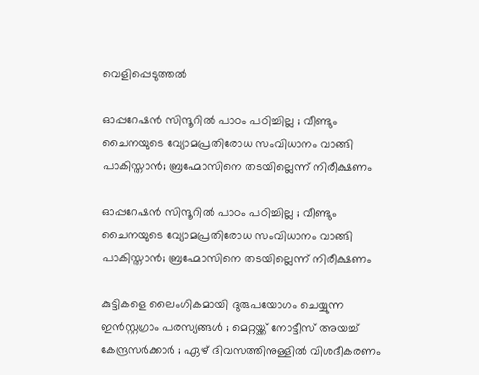വെളിപ്പെടുത്തൽ

ഓപ്പറേഷൻ സിന്ദൂറിൽ പാഠം പഠിച്ചില്ല ; വീണ്ടും ചൈനയുടെ വ്യോമപ്രതിരോധ സംവിധാനം വാങ്ങി പാകിസ്താൻ; ബ്രഹ്മോസിനെ തടയില്ലെന്ന് നിരീക്ഷണം

ഓപ്പറേഷൻ സിന്ദൂറിൽ പാഠം പഠിച്ചില്ല ; വീണ്ടും ചൈനയുടെ വ്യോമപ്രതിരോധ സംവിധാനം വാങ്ങി പാകിസ്താൻ; ബ്രഹ്മോസിനെ തടയില്ലെന്ന് നിരീക്ഷണം

കുട്ടികളെ ലൈംഗികമായി ദുരുപയോഗം ചെയ്യുന്ന ഇൻസ്റ്റഗ്രാം പരസ്യങ്ങൾ ; മെറ്റയ്ക്ക് നോട്ടീസ് അയച്ച് കേന്ദ്രസർക്കാർ ; ഏഴ് ദിവസത്തിനുള്ളിൽ വിശദീകരണം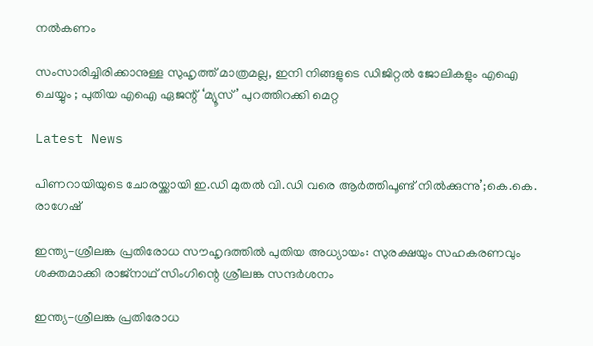നൽകണം

സംസാരിച്ചിരിക്കാനുള്ള സുഹൃത്ത് മാത്രമല്ല, ഇനി നിങ്ങളുടെ ഡിജിറ്റൽ ജോലികളും എഐ ചെയ്യും ; പുതിയ എഐ ഏജന്റ് ‘മ്യൂസ്’ പുറത്തിറക്കി മെറ്റ

Latest News

പിണറായിയുടെ ചോരയ്ക്കായി ഇ.ഡി മുതൽ വി.ഡി വരെ ആർത്തിപൂണ്ട് നിൽക്കുന്നു’;കെ.കെ. രാഗേഷ്

ഇന്ത്യ-ശ്രീലങ്ക പ്രതിരോധ സൗഹൃദത്തിൽ പുതിയ അധ്യായം: സുരക്ഷയും സഹകരണവും ശക്തമാക്കി രാജ്നാഥ്‌ സിംഗിന്റെ ശ്രീലങ്ക സന്ദർശനം

ഇന്ത്യ-ശ്രീലങ്ക പ്രതിരോധ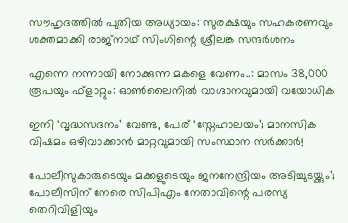സൗഹൃദത്തിൽ പുതിയ അധ്യായം: സുരക്ഷയും സഹകരണവും ശക്തമാക്കി രാജ്നാഥ്‌ സിംഗിന്റെ ശ്രീലങ്ക സന്ദർശനം

എന്നെ നന്നായി നോക്കുന്ന മകളെ വേണം..: മാസം 38,000 രൂപയും ഫ്‌ളാറ്റും: ഓൺലൈനിൽ വാഗ്ദാനവുമായി വയോധിക

ഇനി ‘വൃദ്ധസദനം’ വേണ്ട, പേര് ‘സ്നേഹാലയം’; മാനസിക വിഷമം ഒഴിവാക്കാൻ മാറ്റവുമായി സംസ്ഥാന സർക്കാർ!

പോലീസുകാരുടെയും മക്കളുടെയും ജനനേന്ദ്രിയം അടിച്ചുടയ്ക്കും’; പോലീസിന് നേരെ സിപിഎം നേതാവിന്റെ പരസ്യ തെറിവിളിയും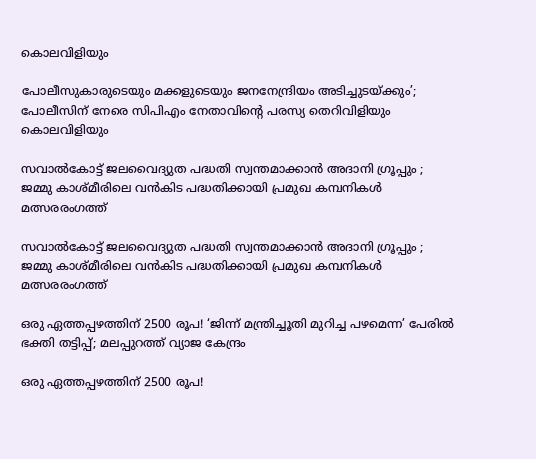കൊലവിളിയും

പോലീസുകാരുടെയും മക്കളുടെയും ജനനേന്ദ്രിയം അടിച്ചുടയ്ക്കും’; പോലീസിന് നേരെ സിപിഎം നേതാവിന്റെ പരസ്യ തെറിവിളിയും കൊലവിളിയും

സവാൽകോട്ട് ജലവൈദ്യുത പദ്ധതി സ്വന്തമാക്കാൻ അദാനി ഗ്രൂപ്പും ; ജമ്മു കാശ്മീരിലെ വൻകിട പദ്ധതിക്കായി പ്രമുഖ കമ്പനികൾ മത്സരരംഗത്ത്

സവാൽകോട്ട് ജലവൈദ്യുത പദ്ധതി സ്വന്തമാക്കാൻ അദാനി ഗ്രൂപ്പും ; ജമ്മു കാശ്മീരിലെ വൻകിട പദ്ധതിക്കായി പ്രമുഖ കമ്പനികൾ മത്സരരംഗത്ത്

ഒരു ഏത്തപ്പഴത്തിന് 2500 രൂപ! ‘ജിന്ന് മന്ത്രിച്ചൂതി മുറിച്ച പഴമെന്ന’ പേരിൽ ഭക്തി തട്ടിപ്പ്; മലപ്പുറത്ത് വ്യാജ കേന്ദ്രം

ഒരു ഏത്തപ്പഴത്തിന് 2500 രൂപ!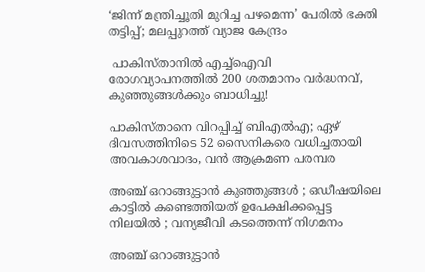‘ജിന്ന് മന്ത്രിച്ചൂതി മുറിച്ച പഴമെന്ന’ പേരിൽ ഭക്തി തട്ടിപ്പ്; മലപ്പുറത്ത് വ്യാജ കേന്ദ്രം

 പാകിസ്താനിൽ എച്ച്‌ഐവി രോഗവ്യാപനത്തിൽ 200 ശതമാനം വർദ്ധനവ്, കുഞ്ഞുങ്ങൾക്കും ബാധിച്ചു!

പാകിസ്താനെ വിറപ്പിച്ച് ബിഎൽഎ; ഏഴ് ദിവസത്തിനിടെ 52 സൈനികരെ വധിച്ചതായി അവകാശവാദം, വൻ ആക്രമണ പരമ്പര

അഞ്ച് ഒറാങ്ങുട്ടാൻ കുഞ്ഞുങ്ങൾ ; ഒഡീഷയിലെ കാട്ടിൽ കണ്ടെത്തിയത് ഉപേക്ഷിക്കപ്പെട്ട നിലയിൽ ; വന്യജീവി കടത്തെന്ന് നിഗമനം

അഞ്ച് ഒറാങ്ങുട്ടാൻ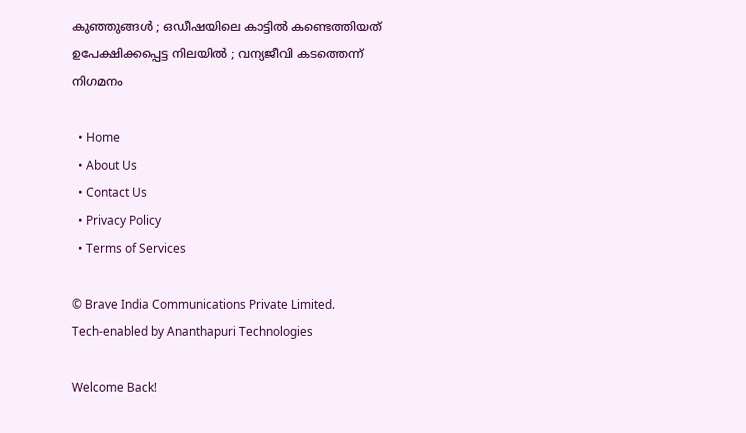കുഞ്ഞുങ്ങൾ ; ഒഡീഷയിലെ കാട്ടിൽ കണ്ടെത്തിയത് ഉപേക്ഷിക്കപ്പെട്ട നിലയിൽ ; വന്യജീവി കടത്തെന്ന് നിഗമനം

  • Home
  • About Us
  • Contact Us
  • Privacy Policy
  • Terms of Services

© Brave India Communications Private Limited.
Tech-enabled by Ananthapuri Technologies

Welcome Back!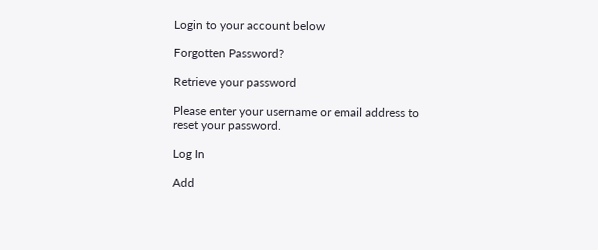Login to your account below

Forgotten Password?

Retrieve your password

Please enter your username or email address to reset your password.

Log In

Add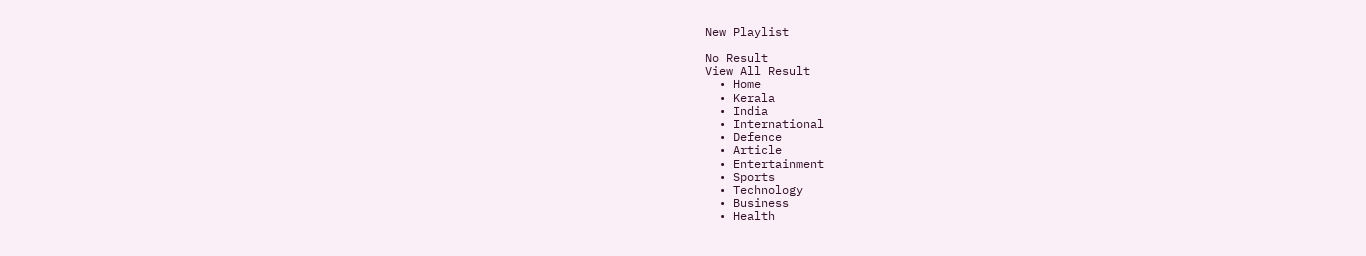New Playlist

No Result
View All Result
  • Home
  • Kerala
  • India
  • International
  • Defence
  • Article
  • Entertainment
  • Sports
  • Technology
  • Business
  • Health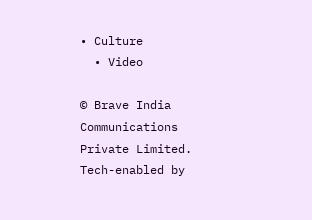• Culture
  • Video

© Brave India Communications Private Limited.
Tech-enabled by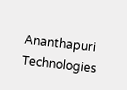Ananthapuri Technologies